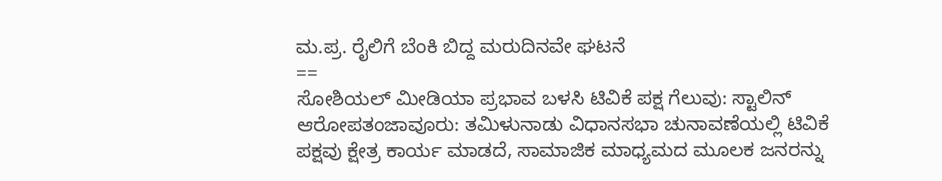ಮ.ಪ್ರ. ರೈಲಿಗೆ ಬೆಂಕಿ ಬಿದ್ದ ಮರುದಿನವೇ ಘಟನೆ
==
ಸೋಶಿಯಲ್ ಮೀಡಿಯಾ ಪ್ರಭಾವ ಬಳಸಿ ಟಿವಿಕೆ ಪಕ್ಷ ಗೆಲುವು: ಸ್ಟಾಲಿನ್ ಆರೋಪತಂಜಾವೂರು: ತಮಿಳುನಾಡು ವಿಧಾನಸಭಾ ಚುನಾವಣೆಯಲ್ಲಿ ಟಿವಿಕೆ ಪಕ್ಷವು ಕ್ಷೇತ್ರ ಕಾರ್ಯ ಮಾಡದೆ, ಸಾಮಾಜಿಕ ಮಾಧ್ಯಮದ ಮೂಲಕ ಜನರನ್ನು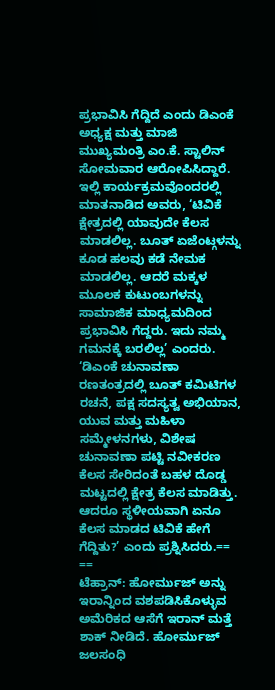ಪ್ರಭಾವಿಸಿ ಗೆದ್ದಿದೆ ಎಂದು ಡಿಎಂಕೆ ಅಧ್ಯಕ್ಷ ಮತ್ತು ಮಾಜಿ ಮುಖ್ಯಮಂತ್ರಿ ಎಂ.ಕೆ. ಸ್ಟಾಲಿನ್ ಸೋಮವಾರ ಆರೋಪಿಸಿದ್ದಾರೆ. ಇಲ್ಲಿ ಕಾರ್ಯಕ್ರಮವೊಂದರಲ್ಲಿ ಮಾತನಾಡಿದ ಅವರು, ‘ಟಿವಿಕೆ ಕ್ಷೇತ್ರದಲ್ಲಿ ಯಾವುದೇ ಕೆಲಸ ಮಾಡಲಿಲ್ಲ. ಬೂತ್ ಏಜೆಂಟ್ಗಳನ್ನು ಕೂಡ ಹಲವು ಕಡೆ ನೇಮಕ ಮಾಡಲಿಲ್ಲ. ಆದರೆ ಮಕ್ಕಳ ಮೂಲಕ ಕುಟುಂಬಗಳನ್ನು ಸಾಮಾಜಿಕ ಮಾಧ್ಯಮದಿಂದ ಪ್ರಭಾವಿಸಿ ಗೆದ್ದರು. ಇದು ನಮ್ಮ ಗಮನಕ್ಕೆ ಬರಲಿಲ್ಲ’ ಎಂದರು. ‘ಡಿಎಂಕೆ ಚುನಾವಣಾ ರಣತಂತ್ರದಲ್ಲಿ ಬೂತ್ ಕಮಿಟಿಗಳ ರಚನೆ, ಪಕ್ಷ ಸದಸ್ಯತ್ವ ಅಭಿಯಾನ, ಯುವ ಮತ್ತು ಮಹಿಳಾ ಸಮ್ಮೇಳನಗಳು, ವಿಶೇಷ ಚುನಾವಣಾ ಪಟ್ಟಿ ನವೀಕರಣ ಕೆಲಸ ಸೇರಿದಂತೆ ಬಹಳ ದೊಡ್ಡ ಮಟ್ಟದಲ್ಲಿ ಕ್ಷೇತ್ರ ಕೆಲಸ ಮಾಡಿತ್ತು. ಆದರೂ ಸ್ಥಳೀಯವಾಗಿ ಏನೂ ಕೆಲಸ ಮಾಡದ ಟಿವಿಕೆ ಹೇಗೆ ಗೆದ್ದಿತು?’ ಎಂದು ಪ್ರಶ್ನಿಸಿದರು.==
==
ಟೆಹ್ರಾನ್: ಹೋರ್ಮುಜ್ ಅನ್ನು ಇರಾನ್ನಿಂದ ವಶಪಡಿಸಿಕೊಳ್ಳುವ ಅಮೆರಿಕದ ಆಸೆಗೆ ಇರಾನ್ ಮತ್ತೆ ಶಾಕ್ ನೀಡಿದೆ. ಹೋರ್ಮುಜ್ ಜಲಸಂಧಿ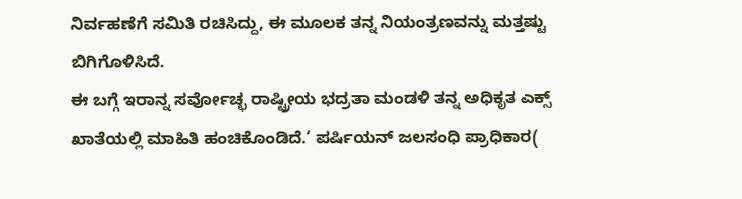ನಿರ್ವಹಣೆಗೆ ಸಮಿತಿ ರಚಿಸಿದ್ದು, ಈ ಮೂಲಕ ತನ್ನ ನಿಯಂತ್ರಣವನ್ನು ಮತ್ತಷ್ಟು ಬಿಗಿಗೊಳಿಸಿದೆ.
ಈ ಬಗ್ಗೆ ಇರಾನ್ನ ಸರ್ವೋಚ್ಛ ರಾಷ್ಟ್ರೀಯ ಭದ್ರತಾ ಮಂಡಳಿ ತನ್ನ ಅಧಿಕೃತ ಎಕ್ಸ್ ಖಾತೆಯಲ್ಲಿ ಮಾಹಿತಿ ಹಂಚಿಕೊಂಡಿದೆ.‘ ಪರ್ಷಿಯನ್ ಜಲಸಂಧಿ ಪ್ರಾಧಿಕಾರ(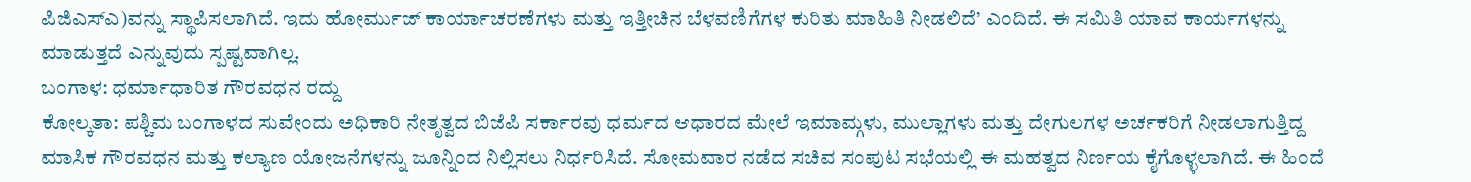ಪಿಜಿಎಸ್ಎ)ವನ್ನು ಸ್ಥಾಪಿಸಲಾಗಿದೆ. ಇದು ಹೋರ್ಮುಜ್ ಕಾರ್ಯಾಚರಣೆಗಳು ಮತ್ತು ಇತ್ತೀಚಿನ ಬೆಳವಣಿಗೆಗಳ ಕುರಿತು ಮಾಹಿತಿ ನೀಡಲಿದೆ’ ಎಂದಿದೆ. ಈ ಸಮಿತಿ ಯಾವ ಕಾರ್ಯಗಳನ್ನು ಮಾಡುತ್ತದೆ ಎನ್ನುವುದು ಸ್ಪಷ್ಟವಾಗಿಲ್ಲ.
ಬಂಗಾಳ: ಧರ್ಮಾಧಾರಿತ ಗೌರವಧನ ರದ್ದು
ಕೋಲ್ಕತಾ: ಪಶ್ಚಿಮ ಬಂಗಾಳದ ಸುವೇಂದು ಅಧಿಕಾರಿ ನೇತೃತ್ವದ ಬಿಜೆಪಿ ಸರ್ಕಾರವು ಧರ್ಮದ ಆಧಾರದ ಮೇಲೆ ಇಮಾಮ್ಗಳು, ಮುಲ್ಲಾಗಳು ಮತ್ತು ದೇಗುಲಗಳ ಅರ್ಚಕರಿಗೆ ನೀಡಲಾಗುತ್ತಿದ್ದ ಮಾಸಿಕ ಗೌರವಧನ ಮತ್ತು ಕಲ್ಯಾಣ ಯೋಜನೆಗಳನ್ನು ಜೂನ್ನಿಂದ ನಿಲ್ಲಿಸಲು ನಿರ್ಧರಿಸಿದೆ. ಸೋಮವಾರ ನಡೆದ ಸಚಿವ ಸಂಪುಟ ಸಭೆಯಲ್ಲಿ ಈ ಮಹತ್ವದ ನಿರ್ಣಯ ಕೈಗೊಳ್ಳಲಾಗಿದೆ. ಈ ಹಿಂದೆ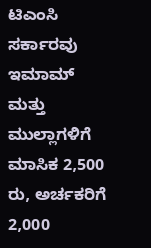ಟಿಎಂಸಿ ಸರ್ಕಾರವು ಇಮಾಮ್ ಮತ್ತು ಮುಲ್ಲಾಗಳಿಗೆ ಮಾಸಿಕ 2,500 ರು, ಅರ್ಚಕರಿಗೆ 2,000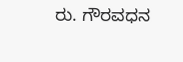ರು. ಗೌರವಧನ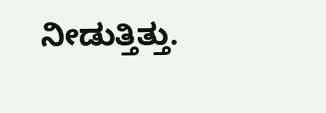ನೀಡುತ್ತಿತ್ತು.